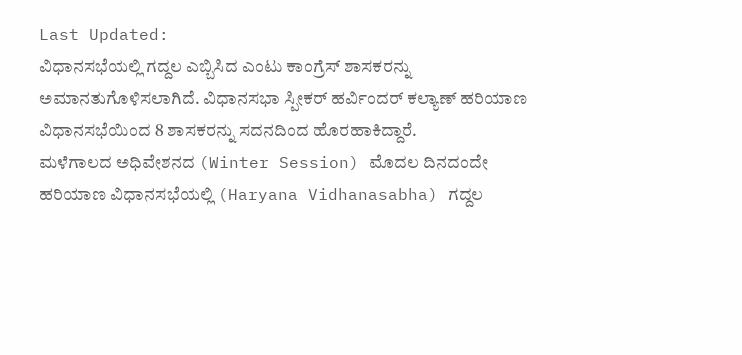Last Updated:
ವಿಧಾನಸಭೆಯಲ್ಲಿ ಗದ್ದಲ ಎಬ್ಬಿಸಿದ ಎಂಟು ಕಾಂಗ್ರೆಸ್ ಶಾಸಕರನ್ನು ಅಮಾನತುಗೊಳಿಸಲಾಗಿದೆ. ವಿಧಾನಸಭಾ ಸ್ಪೀಕರ್ ಹರ್ವಿಂದರ್ ಕಲ್ಯಾಣ್ ಹರಿಯಾಣ ವಿಧಾನಸಭೆಯಿಂದ 8 ಶಾಸಕರನ್ನು ಸದನದಿಂದ ಹೊರಹಾಕಿದ್ದಾರೆ.
ಮಳೆಗಾಲದ ಅಧಿವೇಶನದ (Winter Session) ಮೊದಲ ದಿನದಂದೇ ಹರಿಯಾಣ ವಿಧಾನಸಭೆಯಲ್ಲಿ (Haryana Vidhanasabha) ಗದ್ದಲ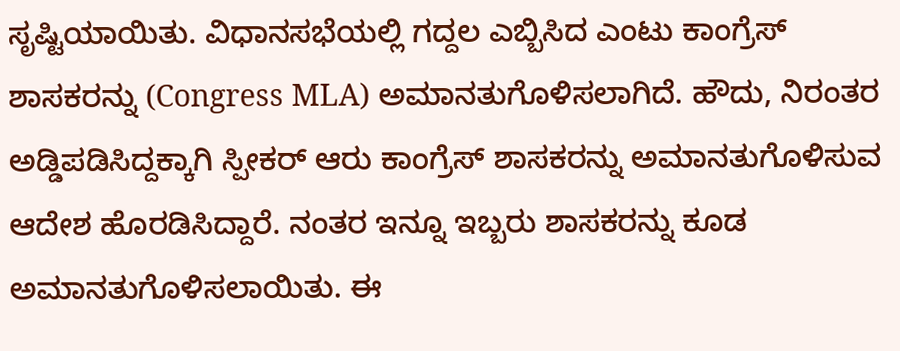ಸೃಷ್ಟಿಯಾಯಿತು. ವಿಧಾನಸಭೆಯಲ್ಲಿ ಗದ್ದಲ ಎಬ್ಬಿಸಿದ ಎಂಟು ಕಾಂಗ್ರೆಸ್ ಶಾಸಕರನ್ನು (Congress MLA) ಅಮಾನತುಗೊಳಿಸಲಾಗಿದೆ. ಹೌದು, ನಿರಂತರ ಅಡ್ಡಿಪಡಿಸಿದ್ದಕ್ಕಾಗಿ ಸ್ಪೀಕರ್ ಆರು ಕಾಂಗ್ರೆಸ್ ಶಾಸಕರನ್ನು ಅಮಾನತುಗೊಳಿಸುವ ಆದೇಶ ಹೊರಡಿಸಿದ್ದಾರೆ. ನಂತರ ಇನ್ನೂ ಇಬ್ಬರು ಶಾಸಕರನ್ನು ಕೂಡ ಅಮಾನತುಗೊಳಿಸಲಾಯಿತು. ಈ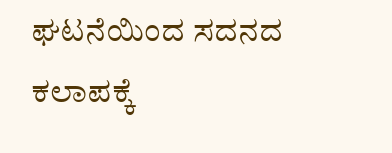ಘಟನೆಯಿಂದ ಸದನದ ಕಲಾಪಕ್ಕೆ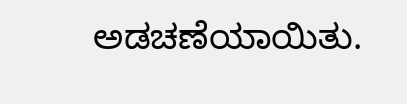ಅಡಚಣೆಯಾಯಿತು.